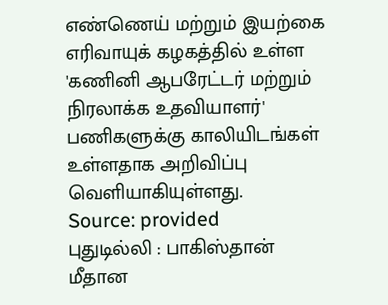எண்ணெய் மற்றும் இயற்கை எரிவாயுக் கழகத்தில் உள்ள 'கணினி ஆபரேட்டர் மற்றும் நிரலாக்க உதவியாளர்' பணிகளுக்கு காலியிடங்கள் உள்ளதாக அறிவிப்பு வெளியாகியுள்ளது.
Source: provided
புதுடில்லி : பாகிஸ்தான் மீதான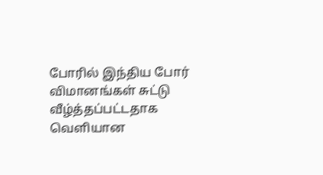போரில் இந்திய போர் விமானங்கள் சுட்டு வீழ்த்தப்பட்டதாக வெளியான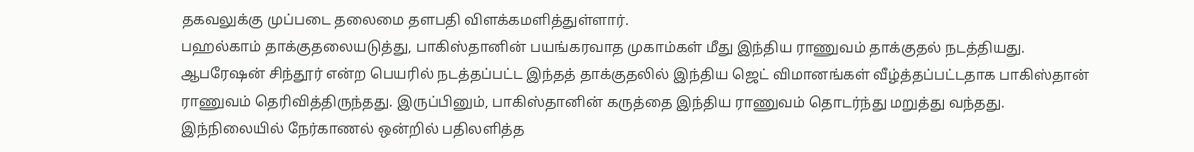தகவலுக்கு முப்படை தலைமை தளபதி விளக்கமளித்துள்ளார்.
பஹல்காம் தாக்குதலையடுத்து, பாகிஸ்தானின் பயங்கரவாத முகாம்கள் மீது இந்திய ராணுவம் தாக்குதல் நடத்தியது. ஆபரேஷன் சிந்தூர் என்ற பெயரில் நடத்தப்பட்ட இந்தத் தாக்குதலில் இந்திய ஜெட் விமானங்கள் வீழ்த்தப்பட்டதாக பாகிஸ்தான் ராணுவம் தெரிவித்திருந்தது. இருப்பினும், பாகிஸ்தானின் கருத்தை இந்திய ராணுவம் தொடர்ந்து மறுத்து வந்தது.
இந்நிலையில் நேர்காணல் ஒன்றில் பதிலளித்த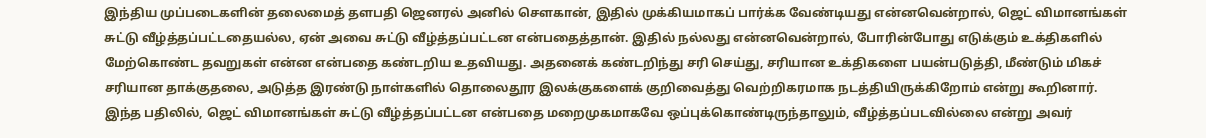இந்திய முப்படைகளின் தலைமைத் தளபதி ஜெனரல் அனில் சௌகான், இதில் முக்கியமாகப் பார்க்க வேண்டியது என்னவென்றால், ஜெட் விமானங்கள் சுட்டு வீழ்த்தப்பட்டதையல்ல, ஏன் அவை சுட்டு வீழ்த்தப்பட்டன என்பதைத்தான். இதில் நல்லது என்னவென்றால், போரின்போது எடுக்கும் உக்திகளில் மேற்கொண்ட தவறுகள் என்ன என்பதை கண்டறிய உதவியது. அதனைக் கண்டறிந்து சரி செய்து, சரியான உக்திகளை பயன்படுத்தி, மீண்டும் மிகச் சரியான தாக்குதலை, அடுத்த இரண்டு நாள்களில் தொலைதூர இலக்குகளைக் குறிவைத்து வெற்றிகரமாக நடத்தியிருக்கிறோம் என்று கூறினார்.
இந்த பதிலில், ஜெட் விமானங்கள் சுட்டு வீழ்த்தப்பட்டன என்பதை மறைமுகமாகவே ஒப்புக்கொண்டிருந்தாலும், வீழ்த்தப்படவில்லை என்று அவர்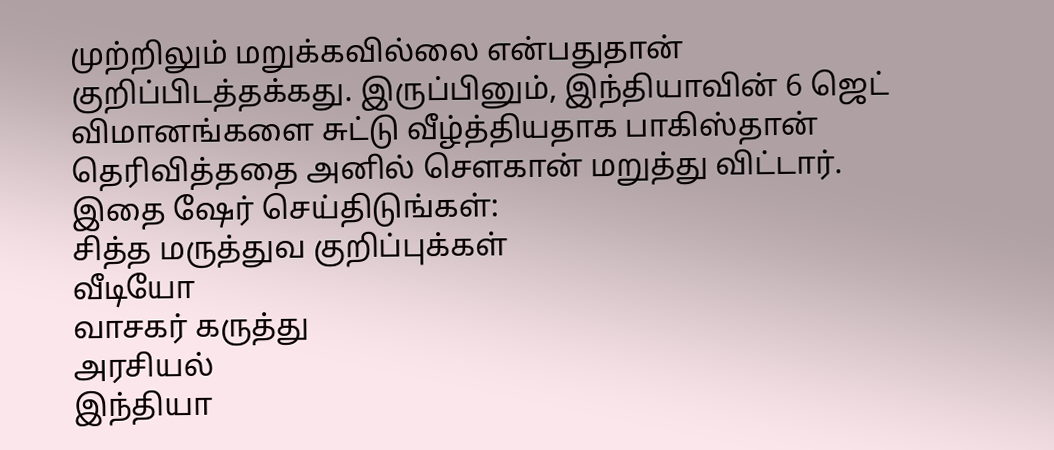முற்றிலும் மறுக்கவில்லை என்பதுதான் குறிப்பிடத்தக்கது. இருப்பினும், இந்தியாவின் 6 ஜெட் விமானங்களை சுட்டு வீழ்த்தியதாக பாகிஸ்தான் தெரிவித்ததை அனில் சௌகான் மறுத்து விட்டார்.
இதை ஷேர் செய்திடுங்கள்:
சித்த மருத்துவ குறிப்புக்கள்
வீடியோ
வாசகர் கருத்து
அரசியல்
இந்தியா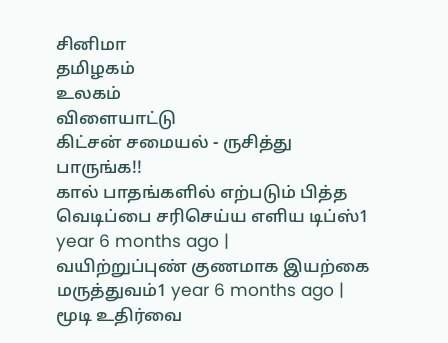சினிமா
தமிழகம்
உலகம்
விளையாட்டு
கிட்சன் சமையல் - ருசித்து பாருங்க!!
கால் பாதங்களில் எற்படும் பித்த வெடிப்பை சரிசெய்ய எளிய டிப்ஸ்1 year 6 months ago |
வயிற்றுப்புண் குணமாக இயற்கை மருத்துவம்1 year 6 months ago |
மூடி உதிர்வை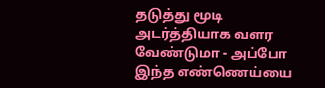தடுத்து மூடி அடர்த்தியாக வளர வேண்டுமா - அப்போ இந்த எண்ணெய்யை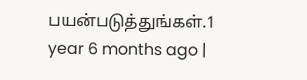பயன்படுத்துங்கள்.1 year 6 months ago |